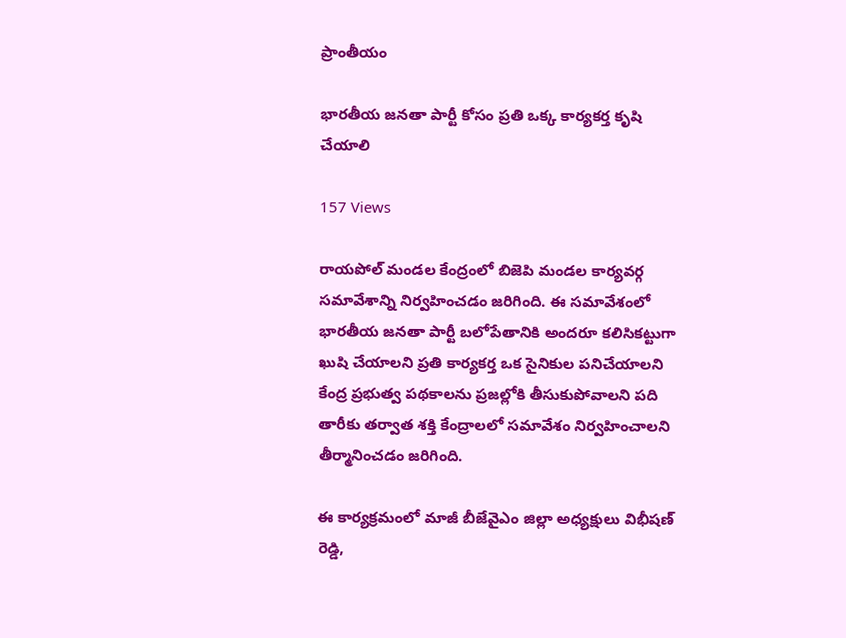ప్రాంతీయం

భారతీయ జనతా పార్టీ కోసం ప్రతి ఒక్క కార్యకర్త కృషి చేయాలి

157 Views

రాయపోల్ మండల కేంద్రంలో బిజెపి మండల కార్యవర్గ సమావేశాన్ని నిర్వహించడం జరిగింది. ఈ సమావేశంలో భారతీయ జనతా పార్టీ బలోపేతానికి అందరూ కలిసికట్టుగా ఖుషి చేయాలని ప్రతి కార్యకర్త ఒక సైనికుల పనిచేయాలని కేంద్ర ప్రభుత్వ పథకాలను ప్రజల్లోకి తీసుకుపోవాలని పది తారీకు తర్వాత శక్తి కేంద్రాలలో సమావేశం నిర్వహించాలని తీర్మానించడం జరిగింది.

ఈ కార్యక్రమంలో మాజీ బీజేవైఎం జిల్లా అధ్యక్షులు విభీషణ్ రెడ్డి,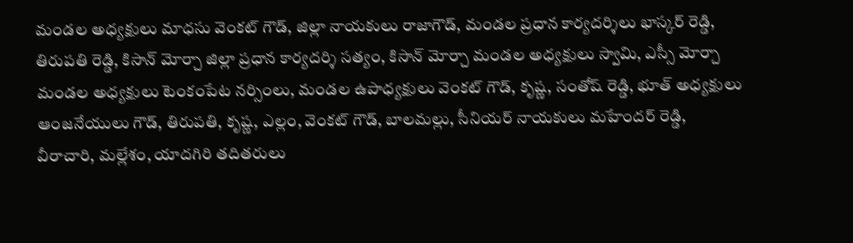మండల అధ్యక్షులు మాధసు వెంకట్ గౌడ్, జిల్లా నాయకులు రాజాగౌడ్, మండల ప్రధాన కార్యదర్శిలు భాస్కర్ రెడ్డి, తిరుపతి రెడ్డి, కిసాన్ మోర్చా జిల్లా ప్రధాన కార్యదర్శి సత్యం, కిసాన్ మోర్చా మండల అధ్యక్షులు స్వామి, ఎస్సీ మోర్చా మండల అధ్యక్షులు టెంకంపేట నర్సింలు, మండల ఉపాధ్యక్షులు వెంకట్ గౌడ్, కృష్ణ, సంతోష్ రెడ్డి, భూత్ అధ్యక్షులు ఆంజనేయులు గౌడ్, తిరుపతి, కృష్ణ, ఎల్లం, వెంకట్ గౌడ్, బాలమల్లు, సీనియర్ నాయకులు మహేందర్ రెడ్డి, వీరాచారి, మల్లేశం, యాదగిరి తదితరులు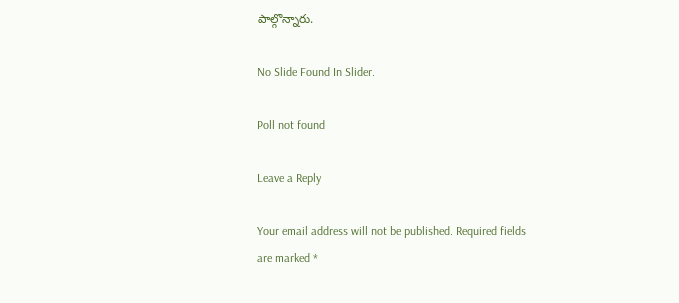పాల్గొన్నారు.

No Slide Found In Slider.

Poll not found

Leave a Reply

Your email address will not be published. Required fields are marked *